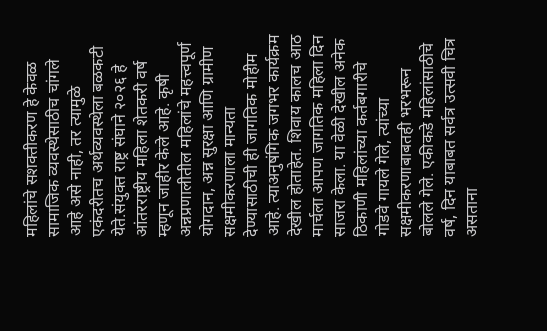महिलांचे सशक्तीकरण हे केवळ सामाजिक व्यवस्थेसाठीच चांगले आहे असे नाही, तर त्यामुळे एकंदरीतच अर्थव्यवस्थेला बळकटी येते.संयुक्त राष्ट्र संघाने २०२६ हे आंतरराष्ट्रीय महिला शेतकरी वर्ष म्हणून जाहीर केले आहे. कृषी अन्नप्रणालीतील महिलांचे महत्त्वपूर्ण योगदान, अन्न सुरक्षा आणि ग्रामीण सक्षमीकरणाला मान्यता देण्यासाठीची ही जागतिक मोहीम आहे. त्याअनुषंगिक जगभर कार्यक्रम देखील होताहेत. शिवाय कालच आठ मार्चला आपण जागतिक महिला दिन साजरा केला. या वेळी देखील अनेक ठिकाणी महिलांच्या कर्तबगारीचे गोडवे गायले गेले, त्यांच्या सक्षमीकरणाबाबतही भरभरून बोलले गेले. एकीकडे महिलांसाठीचे वर्ष, दिन याबाबत सर्वत्र उत्सवी चित्र असताना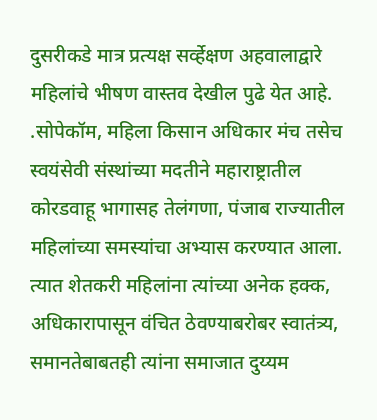दुसरीकडे मात्र प्रत्यक्ष सर्व्हेक्षण अहवालाद्वारे महिलांचे भीषण वास्तव देखील पुढे येत आहे. .सोपेकॉम, महिला किसान अधिकार मंच तसेच स्वयंसेवी संस्थांच्या मदतीने महाराष्ट्रातील कोरडवाहू भागासह तेलंगणा, पंजाब राज्यातील महिलांच्या समस्यांचा अभ्यास करण्यात आला. त्यात शेतकरी महिलांना त्यांच्या अनेक हक्क, अधिकारापासून वंचित ठेवण्याबरोबर स्वातंत्र्य, समानतेबाबतही त्यांना समाजात दुय्यम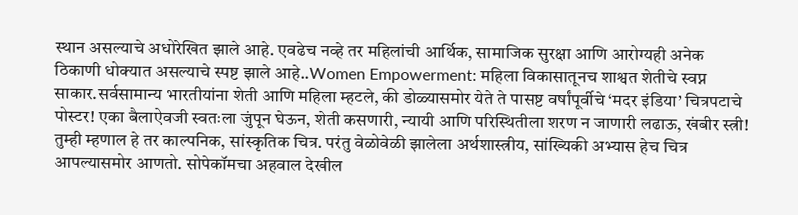स्थान असल्याचे अधोरेखित झाले आहे. एवढेच नव्हे तर महिलांची आर्थिक, सामाजिक सुरक्षा आणि आरोग्यही अनेक ठिकाणी धोक्यात असल्याचे स्पष्ट झाले आहे..Women Empowerment: महिला विकासातूनच शाश्वत शेतीचे स्वप्न साकार.सर्वसामान्य भारतीयांना शेती आणि महिला म्हटले, की डोळ्यासमोर येते ते पासष्ट वर्षांपूर्वीचे ‘मदर इंडिया’ चित्रपटाचे पोस्टर! एका बैलाऐवजी स्वतःला जुंपून घेऊन, शेती कसणारी, न्यायी आणि परिस्थितीला शरण न जाणारी लढाऊ, खंबीर स्त्री! तुम्ही म्हणाल हे तर काल्पनिक, सांस्कृतिक चित्र. परंतु वेळोवेळी झालेला अर्थशास्त्रीय, सांख्यिकी अभ्यास हेच चित्र आपल्यासमोर आणतो. सोपेकॉमचा अहवाल देखील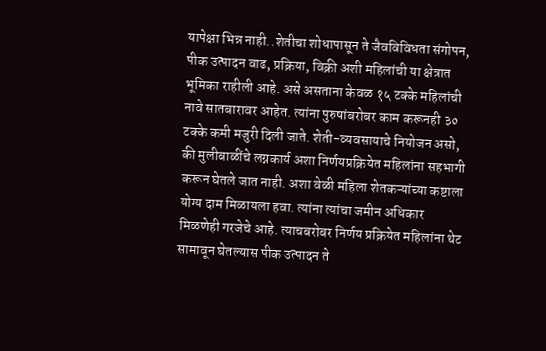यापेक्षा भिन्न नाही..शेतीचा शोधापासून ते जैवविविधता संगोपन, पीक उत्पादन वाढ, प्रक्रिया, विक्री अशी महिलांची या क्षेत्रात भूमिका राहीली आहे. असे असताना केवळ १५ टक्के महिलांची नावे सातबारावर आहेत. त्यांना पुरुषांबरोबर काम करूनही ३० टक्के कमी मजुरी दिली जाते. शेती-व्यवसायाचे नियोजन असो, की मुलीबाळींचे लग्नकार्य अशा निर्णयप्रक्रियेत महिलांना सहभागी करून घेतले जात नाही. अशा वेळी महिला शेतकऱ्यांच्या कष्टाला योग्य दाम मिळायला हवा. त्यांना त्यांचा जमीन अधिकार मिळणेही गरजेचे आहे. त्याचबरोबर निर्णय प्रक्रियेत महिलांना थेट सामावून घेतल्यास पीक उत्पादन ते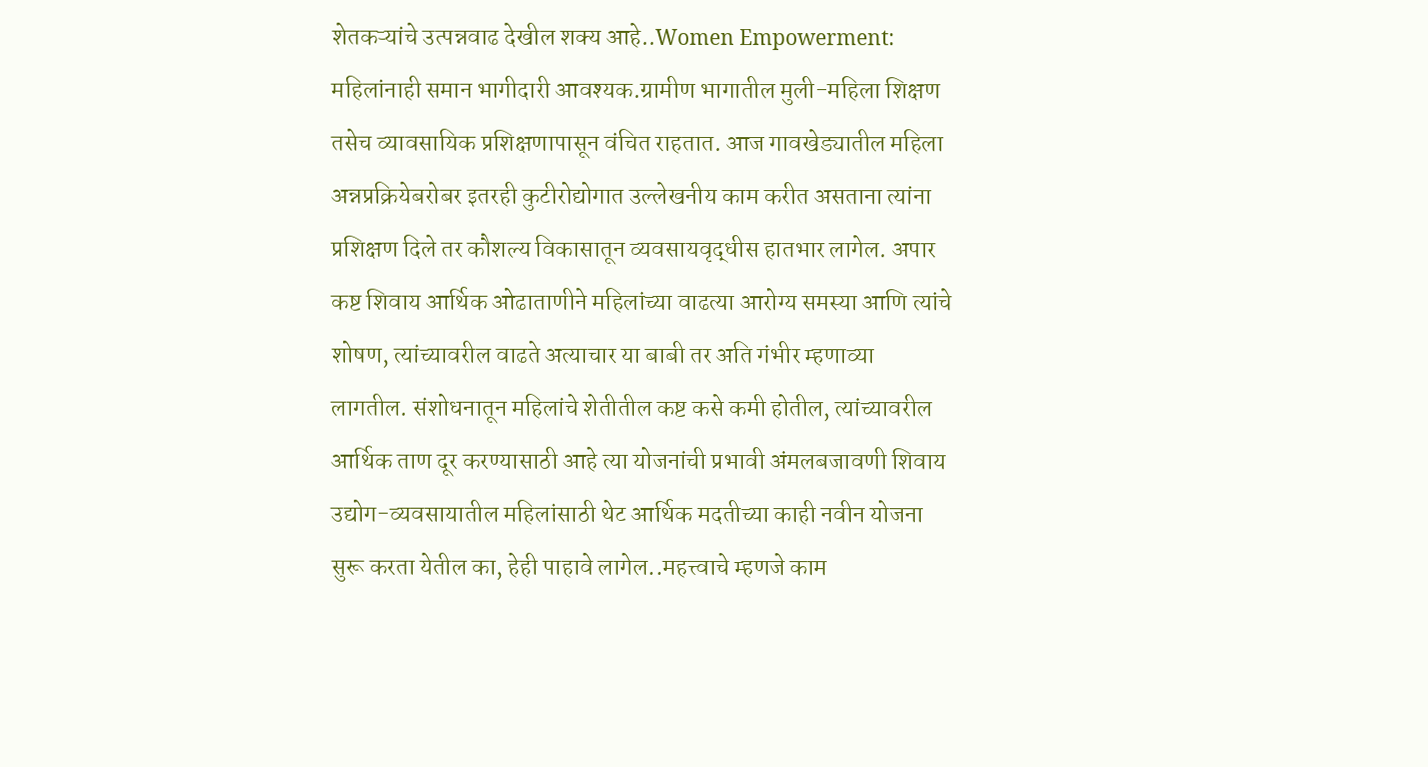शेतकऱ्यांचे उत्पन्नवाढ देखील शक्य आहे..Women Empowerment: महिलांनाही समान भागीदारी आवश्यक.ग्रामीण भागातील मुली-महिला शिक्षण तसेच व्यावसायिक प्रशिक्षणापासून वंचित राहतात. आज गावखेड्यातील महिला अन्नप्रक्रियेबरोबर इतरही कुटीरोद्योगात उल्लेखनीय काम करीत असताना त्यांना प्रशिक्षण दिले तर कौशल्य विकासातून व्यवसायवृद्धीस हातभार लागेल. अपार कष्ट शिवाय आर्थिक ओढाताणीने महिलांच्या वाढत्या आरोग्य समस्या आणि त्यांचे शोषण, त्यांच्यावरील वाढते अत्याचार या बाबी तर अति गंभीर म्हणाव्या लागतील. संशोधनातून महिलांचे शेतीतील कष्ट कसे कमी होतील, त्यांच्यावरील आर्थिक ताण दूर करण्यासाठी आहे त्या योजनांची प्रभावी अंमलबजावणी शिवाय उद्योग-व्यवसायातील महिलांसाठी थेट आर्थिक मदतीच्या काही नवीन योजना सुरू करता येतील का, हेही पाहावे लागेल..महत्त्वाचे म्हणजे काम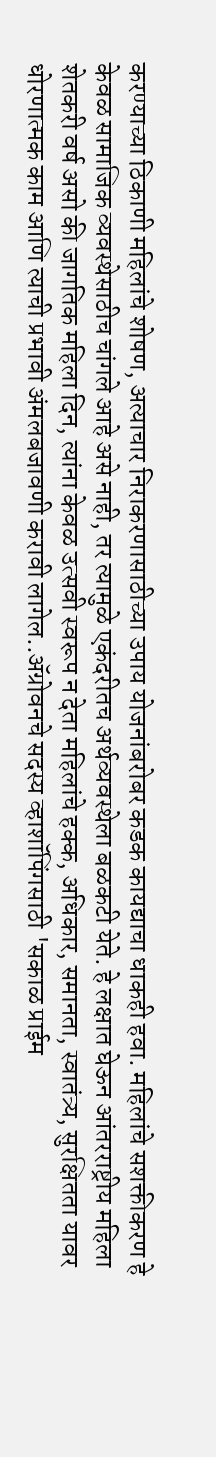करण्याच्या ठिकाणी महिलांचे शोषण, अत्याचार निराकरणासाठीच्या उपाय योजनांबरोबर कडक कायद्याचा धाकही हवा. महिलांचे सशक्तीकरण हे केवळ सामाजिक व्यवस्थेसाठीच चांगले आहे असे नाही, तर त्यामुळे एकंदरीतच अर्थव्यवस्थेला बळकटी येते. हे लक्षात घेऊन आंतरराष्ट्रीय महिला शेतकरी वर्ष असो की जागतिक महिला दिन, त्यांना केवळ उत्सवी स्वरूप न देता महिलांचे हक्क, अधिकार, समानता, स्वातंत्र्य, सुरक्षितता यावर धोरणात्मक काम आणि त्याची प्रभावी अंमलबजावणी करावी लागेल..ॲग्रोवनचे सदस्य व्हाशॉपिंगसाठी 'सकाळ प्राईम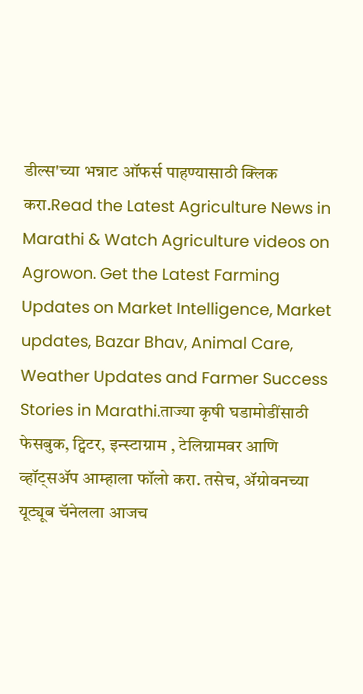डील्स'च्या भन्नाट ऑफर्स पाहण्यासाठी क्लिक करा.Read the Latest Agriculture News in Marathi & Watch Agriculture videos on Agrowon. Get the Latest Farming Updates on Market Intelligence, Market updates, Bazar Bhav, Animal Care, Weather Updates and Farmer Success Stories in Marathi.ताज्या कृषी घडामोडींसाठी फेसबुक, ट्विटर, इन्स्टाग्राम , टेलिग्रामवर आणि व्हॉट्सॲप आम्हाला फॉलो करा. तसेच, ॲग्रोवनच्या यूट्यूब चॅनेलला आजच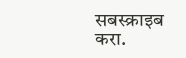सबस्क्राइब करा.